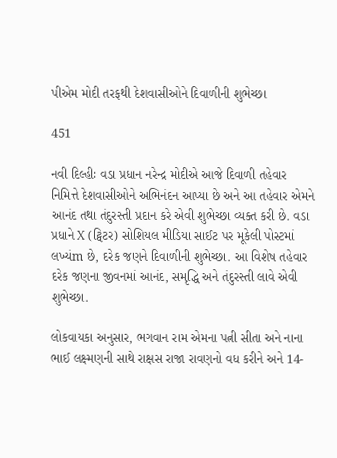પીએમ મોદી તરફથી દેશવાસીઓને દિવાળીની શુભેચ્છા

451

નવી દિલ્હીઃ વડા પ્રધાન નરેન્દ્ર મોદીએ આજે દિવાળી તહેવાર નિમિત્તે દેશવાસીઓને અભિનંદન આપ્યા છે અને આ તહેવાર એમને આનંદ તથા તંદુરસ્તી પ્રદાન કરે એવી શુભેચ્છા વ્યક્ત કરી છે. વડા પ્રધાને X (ટ્વિટર) સોશિયલ મીડિયા સાઈટ પર મૂકેલી પોસ્ટમાં લખ્યંm છે, દરેક જણને દિવાળીની શુભેચ્છા. આ વિશેષ તહેવાર દરેક જણના જીવનમાં આનંદ, સમૃદ્ધિ અને તંદુરસ્તી લાવે એવી શુભેચ્છા.

લોકવાયકા અનુસાર, ભગવાન રામ એમના પત્ની સીતા અને નાના ભાઈ લક્ષ્મણની સાથે રાક્ષસ રાજા રાવણનો વધ કરીને અને 14-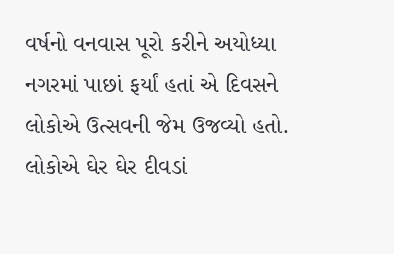વર્ષનો વનવાસ પૂરો કરીને અયોધ્યા નગરમાં પાછાં ફર્યાં હતાં એ દિવસને લોકોએ ઉત્સવની જેમ ઉજવ્યો હતો. લોકોએ ઘેર ઘેર દીવડાં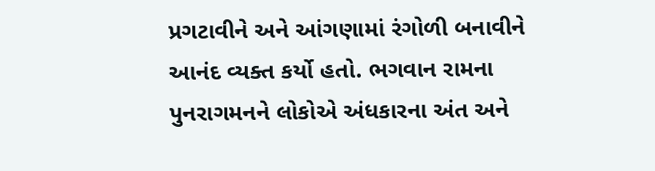પ્રગટાવીને અને આંગણામાં રંગોળી બનાવીને આનંદ વ્યક્ત કર્યો હતો. ભગવાન રામના પુનરાગમનને લોકોએ અંધકારના અંત અને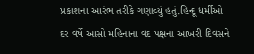પ્રકાશના આરંભ તરીકે ગણાવ્યું હતું.હિન્દૂ ધર્મીઓ દર વર્ષે આસો મહિનાના વદ પક્ષના આખરી દિવસને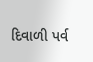દિવાળી પર્વ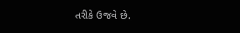તરીકે ઉજવે છે.